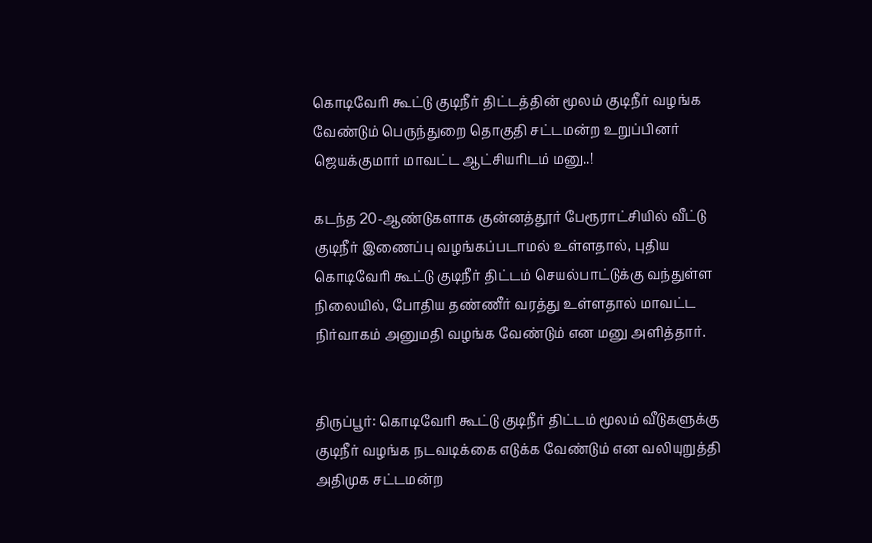கொடிவேரி கூட்டு குடிநீர் திட்டத்தின் மூலம் குடிநீர் வழங்க வேண்டும் பெருந்துறை தொகுதி சட்டமன்ற உறுப்பினர் ஜெயக்குமார் மாவட்ட ஆட்சியரிடம் மனு..!

கடந்த 20-ஆண்டுகளாக குன்னத்தூர் பேரூராட்சியில் வீட்டு குடிநீர் இணைப்பு வழங்கப்படாமல் உள்ளதால், புதிய கொடிவேரி கூட்டு குடிநீர் திட்டம் செயல்பாட்டுக்கு வந்துள்ள நிலையில், போதிய தண்ணீர் வரத்து உள்ளதால் மாவட்ட நிர்வாகம் அனுமதி வழங்க வேண்டும் என மனு அளித்தார்.


திருப்பூர்: கொடிவேரி கூட்டு குடிநீர் திட்டம் மூலம் வீடுகளுக்கு குடிநீர் வழங்க நடவடிக்கை எடுக்க வேண்டும் என வலியுறுத்தி அதிமுக சட்டமன்ற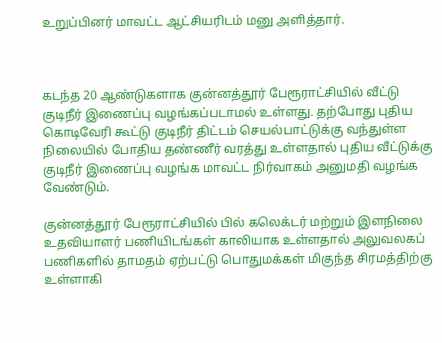உறுப்பினர் மாவட்ட ஆட்சியரிடம் மனு அளித்தார்.



கடந்த 20 ஆண்டுகளாக குன்னத்தூர் பேரூராட்சியில் வீட்டு குடிநீர் இணைப்பு வழங்கப்படாமல் உள்ளது. தற்போது புதிய கொடிவேரி கூட்டு குடிநீர் திட்டம் செயல்பாட்டுக்கு வந்துள்ள நிலையில் போதிய தண்ணீர் வரத்து உள்ளதால் புதிய வீட்டுக்கு குடிநீர் இணைப்பு வழங்க மாவட்ட நிர்வாகம் அனுமதி வழங்க வேண்டும்.

குன்னத்தூர் பேரூராட்சியில் பில் கலெக்டர் மற்றும் இளநிலை உதவியாளர் பணியிடங்கள் காலியாக உள்ளதால் அலுவலகப் பணிகளில் தாமதம் ஏற்பட்டு பொதுமக்கள் மிகுந்த சிரமத்திற்கு உள்ளாகி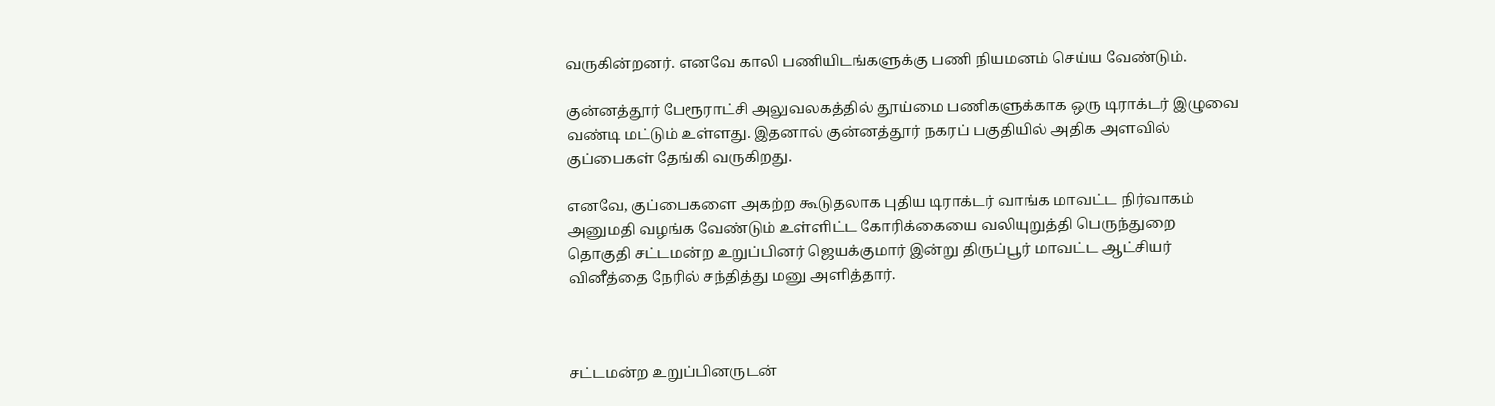வருகின்றனர். எனவே காலி பணியிடங்களுக்கு பணி நியமனம் செய்ய வேண்டும்.

குன்னத்தூர் பேரூராட்சி அலுவலகத்தில் தூய்மை பணிகளுக்காக ஒரு டிராக்டர் இழுவை வண்டி மட்டும் உள்ளது. இதனால் குன்னத்தூர் நகரப் பகுதியில் அதிக அளவில் குப்பைகள் தேங்கி வருகிறது.

எனவே, குப்பைகளை அகற்ற கூடுதலாக புதிய டிராக்டர் வாங்க மாவட்ட நிர்வாகம் அனுமதி வழங்க வேண்டும் உள்ளிட்ட கோரிக்கையை வலியுறுத்தி பெருந்துறை தொகுதி சட்டமன்ற உறுப்பினர் ஜெயக்குமார் இன்று திருப்பூர் மாவட்ட ஆட்சியர் வினீத்தை நேரில் சந்தித்து மனு அளித்தார்.



சட்டமன்ற உறுப்பினருடன்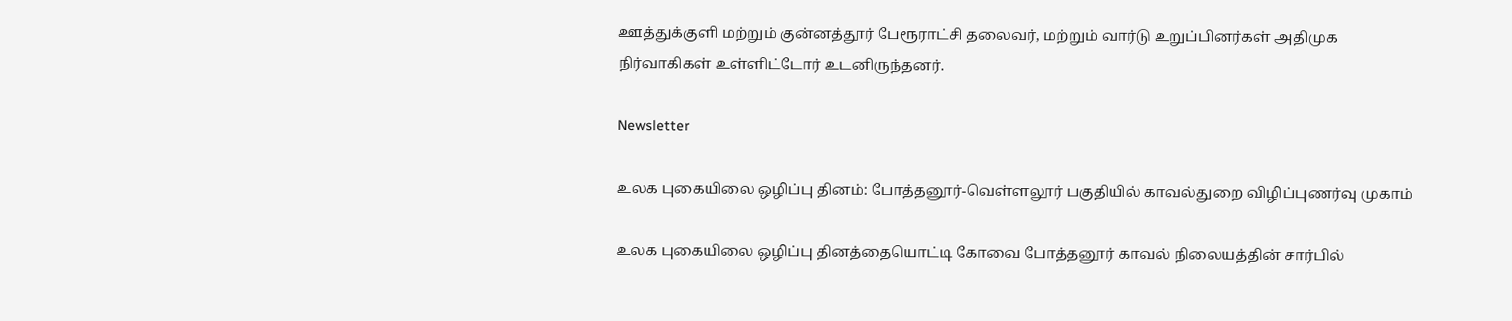ஊத்துக்குளி மற்றும் குன்னத்தூர் பேரூராட்சி தலைவர், மற்றும் வார்டு உறுப்பினர்கள் அதிமுக நிர்வாகிகள் உள்ளிட்டோர் உடனிருந்தனர்.

Newsletter

உலக புகையிலை ஒழிப்பு தினம்: போத்தனூர்-வெள்ளலூர் பகுதியில் காவல்துறை விழிப்புணர்வு முகாம்

உலக புகையிலை ஒழிப்பு தினத்தையொட்டி கோவை போத்தனூர் காவல் நிலையத்தின் சார்பில்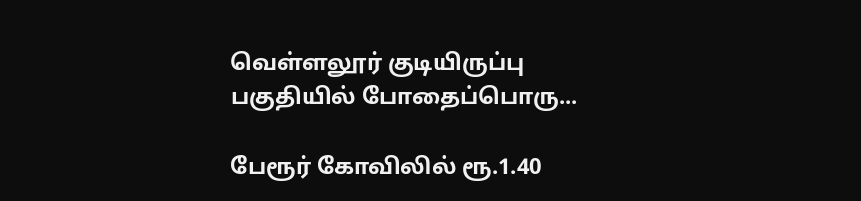வெள்ளலூர் குடியிருப்பு பகுதியில் போதைப்பொரு...

பேரூர் கோவிலில் ரூ.1.40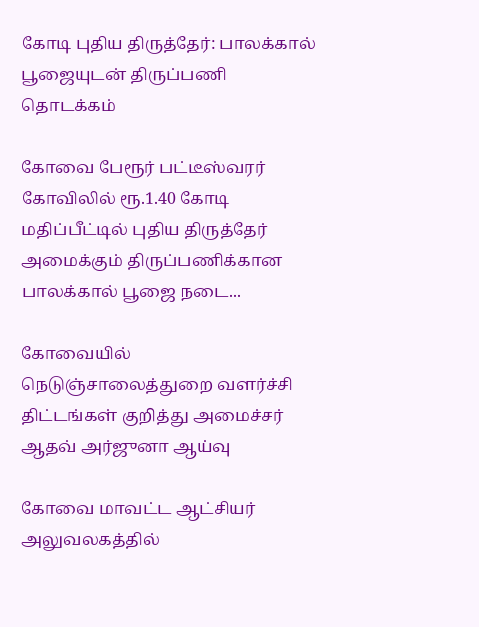கோடி புதிய திருத்தேர்: பாலக்கால் பூஜையுடன் திருப்பணி தொடக்கம்

கோவை பேரூர் பட்டீஸ்வரர் கோவிலில் ரூ.1.40 கோடி மதிப்பீட்டில் புதிய திருத்தேர் அமைக்கும் திருப்பணிக்கான பாலக்கால் பூஜை நடை...

கோவையில் நெடுஞ்சாலைத்துறை வளர்ச்சி திட்டங்கள் குறித்து அமைச்சர் ஆதவ் அர்ஜுனா ஆய்வு

கோவை மாவட்ட ஆட்சியர் அலுவலகத்தில்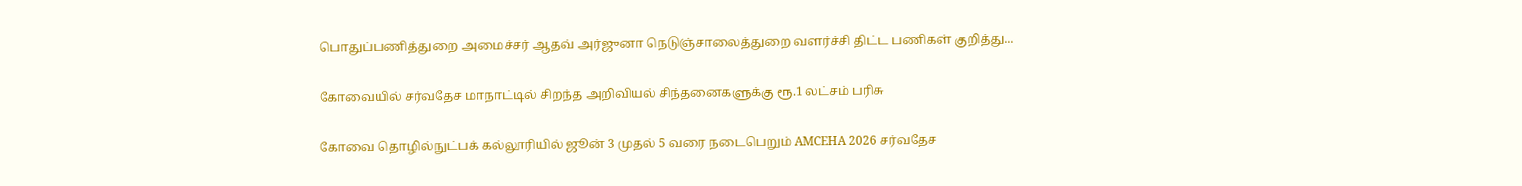பொதுப்பணித்துறை அமைச்சர் ஆதவ் அர்ஜுனா நெடுஞ்சாலைத்துறை வளர்ச்சி திட்ட பணிகள் குறித்து...

கோவையில் சர்வதேச மாநாட்டில் சிறந்த அறிவியல் சிந்தனைகளுக்கு ரூ.1 லட்சம் பரிசு

கோவை தொழில்நுட்பக் கல்லூரியில் ஜூன் 3 முதல் 5 வரை நடைபெறும் AMCEHA 2026 சர்வதேச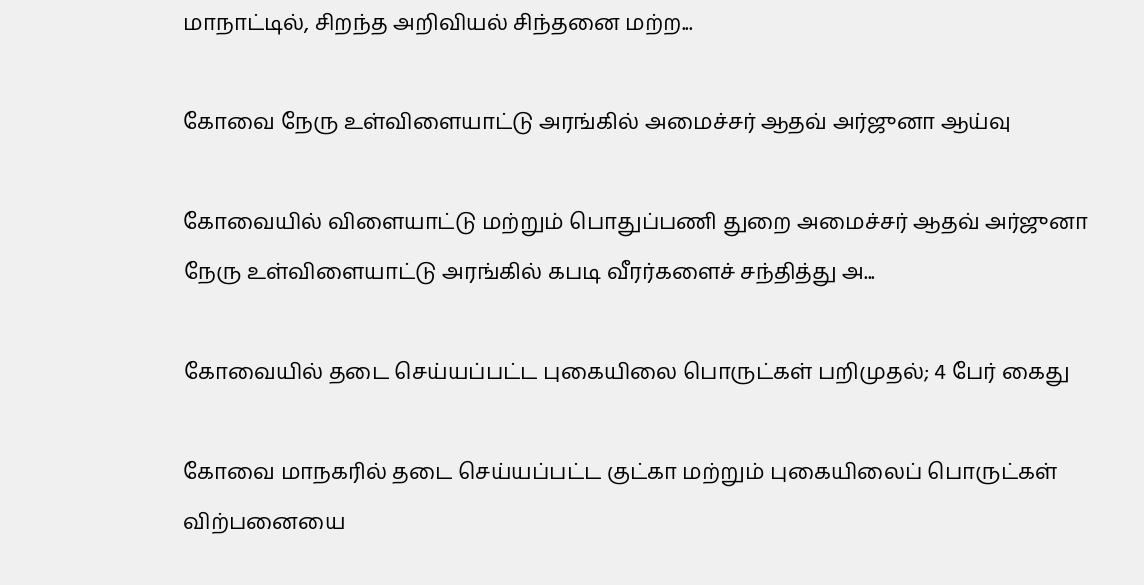மாநாட்டில், சிறந்த அறிவியல் சிந்தனை மற்ற...

கோவை நேரு உள்விளையாட்டு அரங்கில் அமைச்சர் ஆதவ் அர்ஜுனா ஆய்வு

கோவையில் விளையாட்டு மற்றும் பொதுப்பணி துறை அமைச்சர் ஆதவ் அர்ஜுனா நேரு உள்விளையாட்டு அரங்கில் கபடி வீரர்களைச் சந்தித்து அ...

கோவையில் தடை செய்யப்பட்ட புகையிலை பொருட்கள் பறிமுதல்; 4 பேர் கைது

கோவை மாநகரில் தடை செய்யப்பட்ட குட்கா மற்றும் புகையிலைப் பொருட்கள் விற்பனையை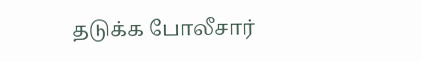தடுக்க போலீசார்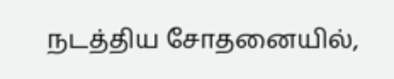நடத்திய சோதனையில்,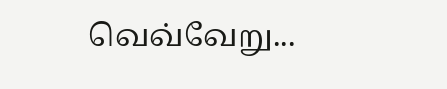வெவ்வேறு...